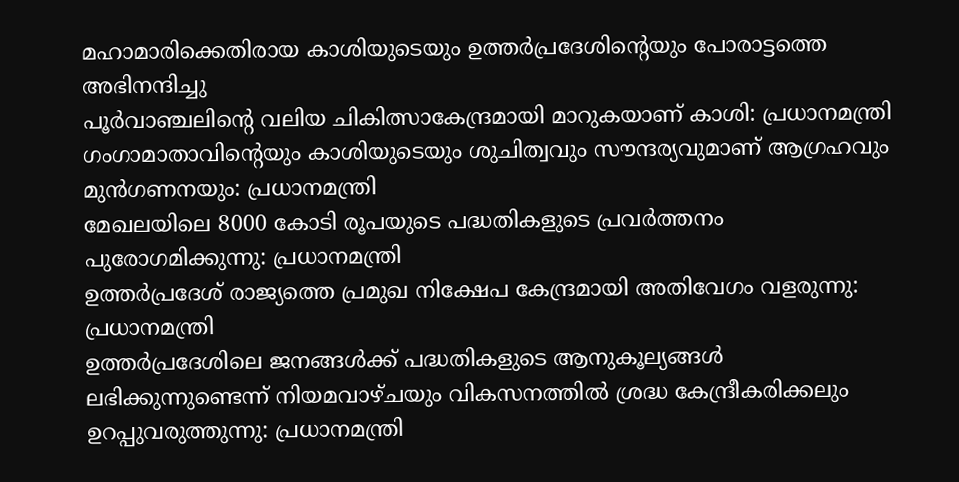മഹാമാരിക്കെതിരായ കാശിയുടെയും ഉത്തര്‍പ്രദേശിന്റെയും പോരാട്ടത്തെ അഭിനന്ദിച്ചു
പൂര്‍വാഞ്ചലിന്റെ വലിയ ചികിത്സാകേന്ദ്രമായി മാറുകയാണ് കാശി: പ്രധാനമന്ത്രി
ഗംഗാമാതാവിന്റെയും കാശിയുടെയും ശുചിത്വവും സൗന്ദര്യവുമാണ് ആഗ്രഹവും മുന്‍ഗണനയും: പ്രധാനമന്ത്രി
മേഖലയിലെ 8000 കോടി രൂപയുടെ പദ്ധതികളുടെ പ്രവര്‍ത്തനം പുരോഗമിക്കുന്നു: പ്രധാനമന്ത്രി
ഉത്തര്‍പ്രദേശ് രാജ്യത്തെ പ്രമുഖ നിക്ഷേപ കേന്ദ്രമായി അതിവേഗം വളരുന്നു: പ്രധാനമന്ത്രി
ഉത്തര്‍പ്രദേശിലെ ജനങ്ങള്‍ക്ക് പദ്ധതികളുടെ ആനുകൂല്യങ്ങള്‍ ലഭിക്കുന്നുണ്ടെന്ന് നിയമവാഴ്ചയും വികസനത്തില്‍ ശ്രദ്ധ കേന്ദ്രീകരിക്കലും ഉറപ്പുവരുത്തുന്നു: പ്രധാനമന്ത്രി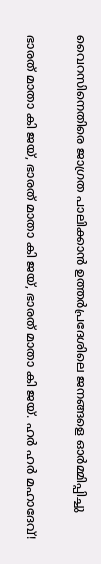വൈറസിനെതിരെ ജാഗ്രത പാലിക്കാന്‍ ഉത്തര്‍പ്രദേശിലെ ജനങ്ങളെ ഓര്‍മ്മിപ്പിച്ചു

ഭാരത് മാതാ കി ജയ്, ഭാരത് മാതാ കി ജയ്, ഭാരത് മാതാ കി ജയ്. ഹര്‍ ഹര്‍ മഹാദേവ്!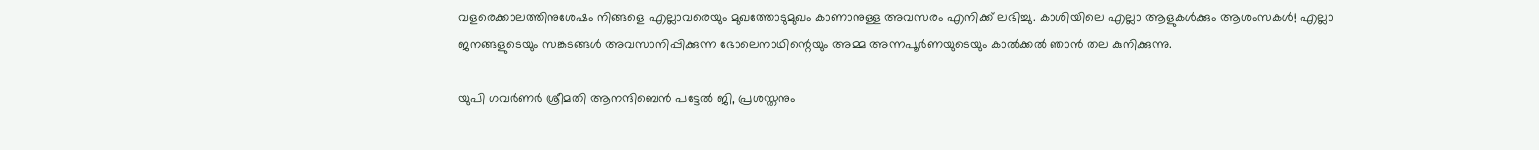വളരെക്കാലത്തിനുശേഷം നിങ്ങളെ എല്ലാവരെയും മുഖത്തോടുമുഖം കാണാനുള്ള അവസരം എനിക്ക് ലഭിച്ചു. കാശിയിലെ എല്ലാ ആളുകള്‍ക്കും ആശംസകള്‍! എല്ലാ ജനങ്ങളുടെയും സങ്കടങ്ങള്‍ അവസാനിപ്പിക്കുന്ന ഭോലെനാഥിന്റെയും അമ്മ അന്നപൂര്‍ണയുടെയും കാല്‍ക്കല്‍ ഞാന്‍ തല കുനിക്കുന്നു.

യുപി ഗവര്‍ണര്‍ ശ്രീമതി ആനന്ദിബെന്‍ പട്ടേല്‍ ജി, പ്രശസ്തനും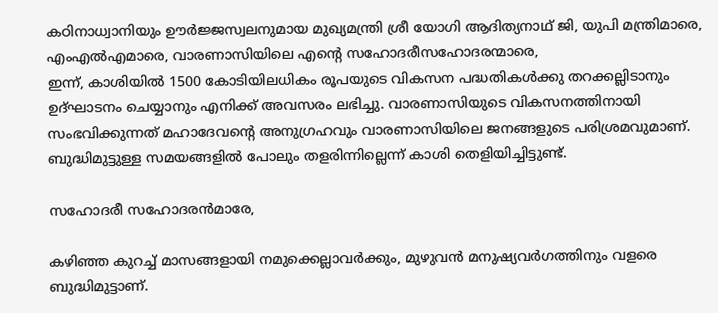കഠിനാധ്വാനിയും ഊര്‍ജ്ജസ്വലനുമായ മുഖ്യമന്ത്രി ശ്രീ യോഗി ആദിത്യനാഥ് ജി, യുപി മന്ത്രിമാരെ, എംഎല്‍എമാരെ, വാരണാസിയിലെ എന്റെ സഹോദരീസഹോദരന്മാരെ,
ഇന്ന്, കാശിയില്‍ 1500 കോടിയിലധികം രൂപയുടെ വികസന പദ്ധതികള്‍ക്കു തറക്കല്ലിടാനും ഉദ്ഘാടനം ചെയ്യാനും എനിക്ക് അവസരം ലഭിച്ചു. വാരണാസിയുടെ വികസനത്തിനായി സംഭവിക്കുന്നത് മഹാദേവന്റെ അനുഗ്രഹവും വാരണാസിയിലെ ജനങ്ങളുടെ പരിശ്രമവുമാണ്. ബുദ്ധിമുട്ടുള്ള സമയങ്ങളില്‍ പോലും തളരിന്നില്ലെന്ന് കാശി തെളിയിച്ചിട്ടുണ്ട്.

സഹോദരീ സഹോദരന്‍മാരേ,

കഴിഞ്ഞ കുറച്ച് മാസങ്ങളായി നമുക്കെല്ലാവര്‍ക്കും, മുഴുവന്‍ മനുഷ്യവര്‍ഗത്തിനും വളരെ ബുദ്ധിമുട്ടാണ്.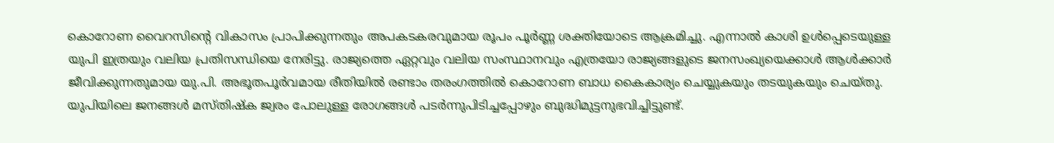കൊറോണ വൈറസിന്റെ വികാസം പ്രാപിക്കുന്നതും അപകടകരവുമായ രൂപം പൂര്‍ണ്ണ ശക്തിയോടെ ആക്രമിച്ചു. എന്നാല്‍ കാശി ഉള്‍പ്പെടെയുള്ള യുപി ഇത്രയും വലിയ പ്രതിസന്ധിയെ നേരിട്ടു. രാജ്യത്തെ ഏറ്റവും വലിയ സംസ്ഥാനവും എത്രയോ രാജ്യങ്ങളുടെ ജനസംഖ്യയെക്കാള്‍ ആള്‍ക്കാര്‍ ജീവിക്കുന്നതുമായ യു.പി. അഭൂതപൂര്‍വമായ രീതിയില്‍ രണ്ടാം തരംഗത്തില്‍ കൊറോണ ബാധ കൈകാര്യം ചെയ്യുകയും തടയുകയും ചെയ്തു. യുപിയിലെ ജനങ്ങള്‍ മസ്തിഷ്‌ക ജ്വരം പോലുള്ള രോഗങ്ങള്‍ പടര്‍ന്നുപിടിച്ചപ്പോഴും ബുദ്ധിമുട്ടനുഭവിച്ചിട്ടുണ്ട്.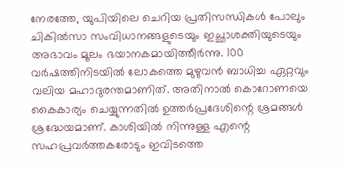നേരത്തേ, യുപിയിലെ ചെറിയ പ്രതിസന്ധികള്‍ പോലും ചികില്‍സാ സംവിധാനങ്ങളുടെയും ഇച്ഛാശക്തിയുടെയും അഭാവം മൂലം ഭയാനകമായിത്തീര്‍ന്നു. 100 വര്‍ഷത്തിനിടയില്‍ ലോകത്തെ മുഴുവന്‍ ബാധിച്ച ഏറ്റവും വലിയ മഹാദുരന്തമാണിത്. അതിനാല്‍ കൊറോണയെ കൈകാര്യം ചെയ്യുന്നതില്‍ ഉത്തര്‍പ്രദേശിന്റെ ശ്രമങ്ങള്‍ ശ്രദ്ധേയമാണ്. കാശിയില്‍ നിന്നുള്ള എന്റെ സഹപ്രവര്‍ത്തകരോടും ഇവിടത്തെ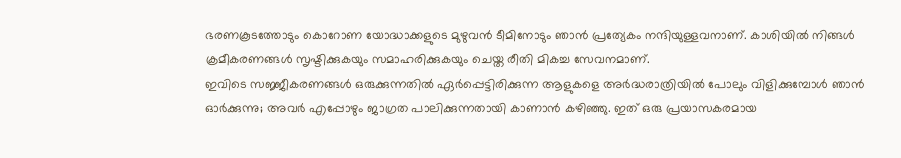ഭരണകൂടത്തോടും കൊറോണ യോദ്ധാക്കളുടെ മുഴുവന്‍ ടീമിനോടും ഞാന്‍ പ്രത്യേകം നന്ദിയുള്ളവനാണ്. കാശിയില്‍ നിങ്ങള്‍  ക്രമീകരണങ്ങള്‍ സൃഷ്ടിക്കുകയും സമാഹരിക്കുകയും ചെയ്ത രീതി മികച്ച സേവനമാണ്.
ഇവിടെ സജ്ജീകരണങ്ങള്‍ ഒരുക്കുന്നതില്‍ ഏര്‍പ്പെട്ടിരിക്കുന്ന ആളുകളെ അര്‍ദ്ധരാത്രിയില്‍ പോലും വിളിക്കുമ്പോള്‍ ഞാന്‍ ഓര്‍ക്കുന്നു; അവര്‍ എപ്പോഴും ജാഗ്രത പാലിക്കുന്നതായി കാണാന്‍ കഴിഞ്ഞു. ഇത് ഒരു പ്രയാസകരമായ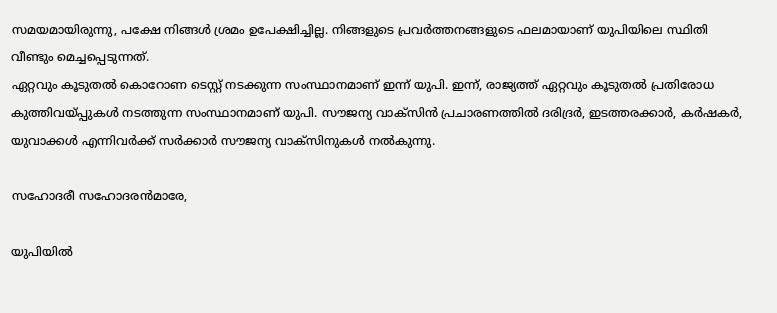സമയമായിരുന്നു, പക്ഷേ നിങ്ങള്‍ ശ്രമം ഉപേക്ഷിച്ചില്ല. നിങ്ങളുടെ പ്രവര്‍ത്തനങ്ങളുടെ ഫലമായാണ് യുപിയിലെ സ്ഥിതി വീണ്ടും മെച്ചപ്പെടുന്നത്.
ഏറ്റവും കൂടുതല്‍ കൊറോണ ടെസ്റ്റ് നടക്കുന്ന സംസ്ഥാനമാണ് ഇന്ന് യുപി. ഇന്ന്, രാജ്യത്ത് ഏറ്റവും കൂടുതല്‍ പ്രതിരോധ കുത്തിവയ്പ്പുകള്‍ നടത്തുന്ന സംസ്ഥാനമാണ് യുപി. സൗജന്യ വാക്‌സിന്‍ പ്രചാരണത്തില്‍ ദരിദ്രര്‍, ഇടത്തരക്കാര്‍, കര്‍ഷകര്‍, യുവാക്കള്‍ എന്നിവര്‍ക്ക് സര്‍ക്കാര്‍ സൗജന്യ വാക്‌സിനുകള്‍ നല്‍കുന്നു.

സഹോദരീ സഹോദരന്‍മാരേ,

യുപിയില്‍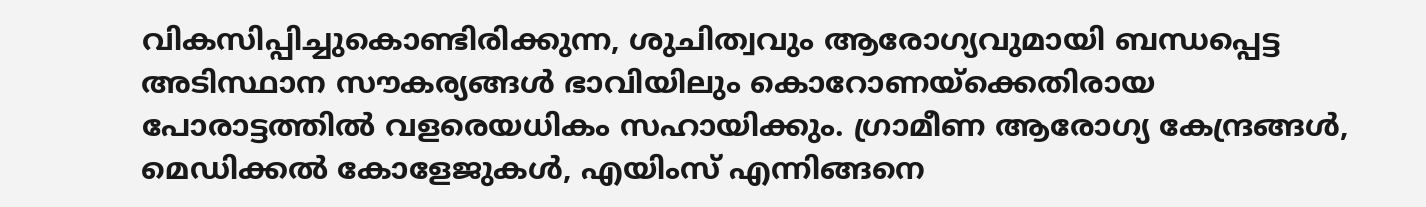വികസിപ്പിച്ചുകൊണ്ടിരിക്കുന്ന, ശുചിത്വവും ആരോഗ്യവുമായി ബന്ധപ്പെട്ട അടിസ്ഥാന സൗകര്യങ്ങള്‍ ഭാവിയിലും കൊറോണയ്ക്കെതിരായ പോരാട്ടത്തില്‍ വളരെയധികം സഹായിക്കും. ഗ്രാമീണ ആരോഗ്യ കേന്ദ്രങ്ങള്‍, മെഡിക്കല്‍ കോളേജുകള്‍, എയിംസ് എന്നിങ്ങനെ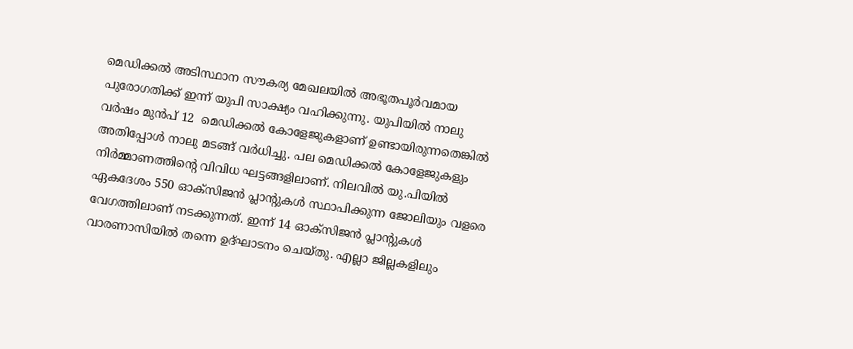മെഡിക്കല്‍ അടിസ്ഥാന സൗകര്യ മേഖലയില്‍ അഭൂതപൂര്‍വമായ പുരോഗതിക്ക് ഇന്ന് യുപി സാക്ഷ്യം വഹിക്കുന്നു. യുപിയില്‍ നാലു വര്‍ഷം മുന്‍പ് 12  മെഡിക്കല്‍ കോളേജുകളാണ് ഉണ്ടായിരുന്നതെങ്കില്‍ അതിപ്പോള്‍ നാലു മടങ്ങ് വര്‍ധിച്ചു. പല മെഡിക്കല്‍ കോളേജുകളും നിര്‍മ്മാണത്തിന്റെ വിവിധ ഘട്ടങ്ങളിലാണ്. നിലവില്‍ യു.പിയില്‍ ഏകദേശം 550 ഓക്‌സിജന്‍ പ്ലാന്റുകള്‍ സ്ഥാപിക്കുന്ന ജോലിയും വളരെ വേഗത്തിലാണ് നടക്കുന്നത്. ഇന്ന് 14 ഓക്‌സിജന്‍ പ്ലാന്റുകള്‍ വാരണാസിയില്‍ തന്നെ ഉദ്ഘാടനം ചെയ്തു. എല്ലാ ജില്ലകളിലും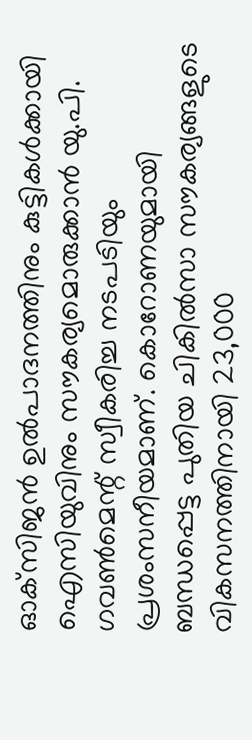ഓക്‌സിജന്‍ ഉല്‍പാദനത്തിനും കുട്ടികള്‍ക്കായി ഐസിയുവിനും സൗകര്യമൊരുക്കാന്‍ യു.പി. ഗവണ്‍മെന്റ് സ്വീകരിച്ച നടപടിയും പ്രശംസനീയമാണ്. കൊറോണയുമായി ബന്ധപ്പെട്ട പുതിയ ചികില്‍സാ സൗകര്യങ്ങളുടെ വികസനത്തിനായി 23,000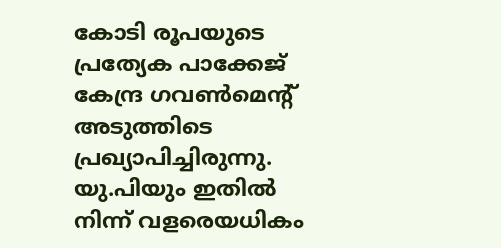കോടി രൂപയുടെ പ്രത്യേക പാക്കേജ് കേന്ദ്ര ഗവണ്‍മെന്റ് അടുത്തിടെ പ്രഖ്യാപിച്ചിരുന്നു. യു.പിയും ഇതില്‍ നിന്ന് വളരെയധികം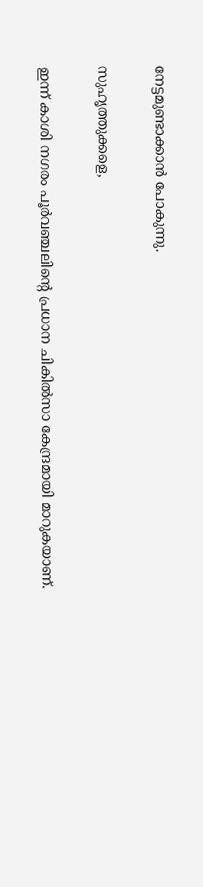നേട്ടമുണ്ടാക്കാന്‍ പോകുന്നു.

സുഹൃത്തുക്കളെ,

ഇന്ന് കാശി നഗരം പൂര്‍വഞ്ചലിന്റെ പ്രധാന ചികില്‍സാ കേന്ദ്രമായി മാറുകയാണ്.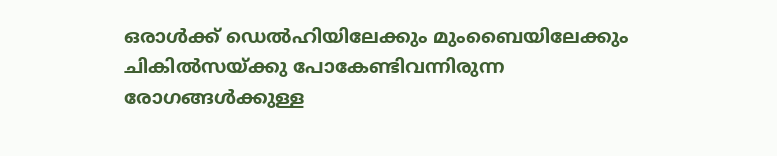ഒരാള്‍ക്ക് ഡെല്‍ഹിയിലേക്കും മുംബൈയിലേക്കും ചികില്‍സയ്ക്കു പോകേണ്ടിവന്നിരുന്ന രോഗങ്ങള്‍ക്കുള്ള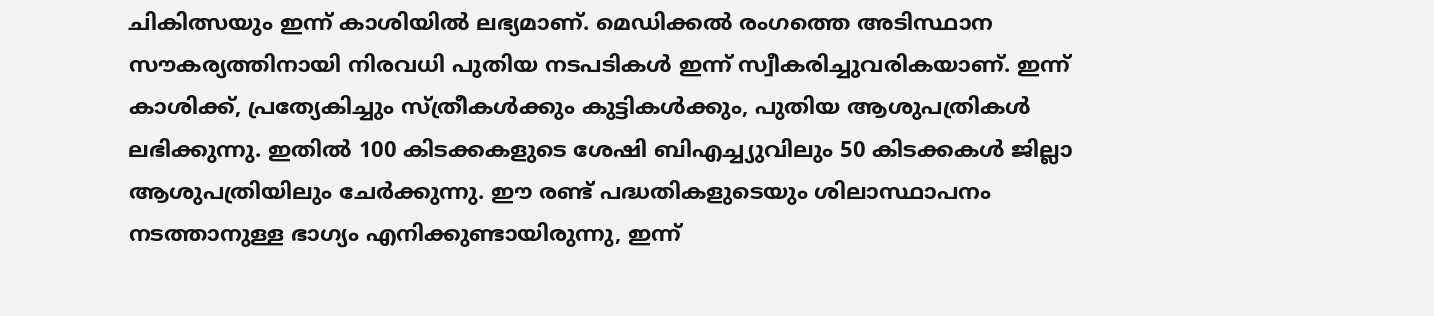ചികിത്സയും ഇന്ന് കാശിയില്‍ ലഭ്യമാണ്. മെഡിക്കല്‍ രംഗത്തെ അടിസ്ഥാന സൗകര്യത്തിനായി നിരവധി പുതിയ നടപടികള്‍ ഇന്ന് സ്വീകരിച്ചുവരികയാണ്. ഇന്ന് കാശിക്ക്, പ്രത്യേകിച്ചും സ്ത്രീകള്‍ക്കും കുട്ടികള്‍ക്കും, പുതിയ ആശുപത്രികള്‍ ലഭിക്കുന്നു. ഇതില്‍ 100 കിടക്കകളുടെ ശേഷി ബിഎച്ച്യുവിലും 50 കിടക്കകള്‍ ജില്ലാ ആശുപത്രിയിലും ചേര്‍ക്കുന്നു. ഈ രണ്ട് പദ്ധതികളുടെയും ശിലാസ്ഥാപനം നടത്താനുള്ള ഭാഗ്യം എനിക്കുണ്ടായിരുന്നു, ഇന്ന്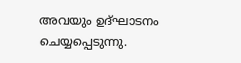അവയും ഉദ്ഘാടനം ചെയ്യപ്പെടുന്നു.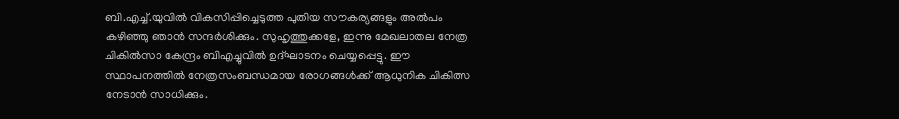ബി.എച്ച്.യുവില്‍ വികസിപ്പിച്ചെടുത്ത പുതിയ സൗകര്യങ്ങളും അല്‍പം കഴിഞ്ഞു ഞാന്‍ സന്ദര്‍ശിക്കും. സുഹൃത്തുക്കളേ, ഇന്നു മേഖലാതല നേത്ര ചികില്‍സാ കേന്ദ്രം ബിഎച്ചുവില്‍ ഉദ്ഘാടനം ചെയ്യപ്പെട്ടു. ഈ സ്ഥാപനത്തില്‍ നേത്രസംബന്ധമായ രോഗങ്ങള്‍ക്ക് ആധുനിക ചികിത്സ നേടാന്‍ സാധിക്കും.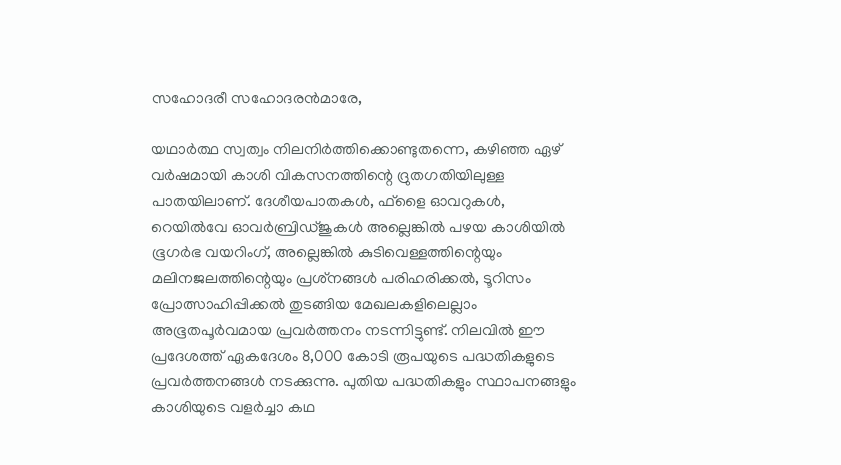സഹോദരീ സഹോദരന്‍മാരേ,

യഥാര്‍ത്ഥ സ്വത്വം നിലനിര്‍ത്തിക്കൊണ്ടുതന്നെ, കഴിഞ്ഞ ഏഴ് വര്‍ഷമായി കാശി വികസനത്തിന്റെ ദ്രുതഗതിയിലുള്ള പാതയിലാണ്. ദേശീയപാതകള്‍, ഫ്‌ളൈ ഓവറുകള്‍, റെയില്‍വേ ഓവര്‍ബ്രിഡ്ജുകള്‍ അല്ലെങ്കില്‍ പഴയ കാശിയില്‍ ഭൂഗര്‍ഭ വയറിംഗ്, അല്ലെങ്കില്‍ കുടിവെള്ളത്തിന്റെയും മലിനജലത്തിന്റെയും പ്രശ്‌നങ്ങള്‍ പരിഹരിക്കല്‍, ടൂറിസം പ്രോത്സാഹിപ്പിക്കല്‍ തുടങ്ങിയ മേഖലകളിലെല്ലാം അഭൂതപൂര്‍വമായ പ്രവര്‍ത്തനം നടന്നിട്ടുണ്ട്. നിലവില്‍ ഈ പ്രദേശത്ത് ഏകദേശം 8,000 കോടി രൂപയുടെ പദ്ധതികളുടെ പ്രവര്‍ത്തനങ്ങള്‍ നടക്കുന്നു. പുതിയ പദ്ധതികളും സ്ഥാപനങ്ങളും കാശിയുടെ വളര്‍ച്ചാ കഥ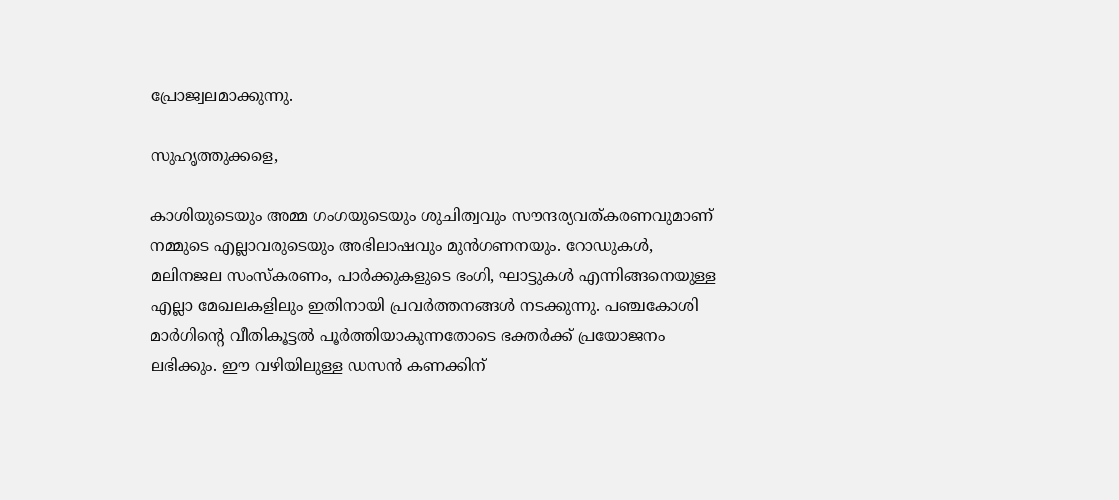പ്രോജ്വലമാക്കുന്നു.

സുഹൃത്തുക്കളെ,

കാശിയുടെയും അമ്മ ഗംഗയുടെയും ശുചിത്വവും സൗന്ദര്യവത്കരണവുമാണ് നമ്മുടെ എല്ലാവരുടെയും അഭിലാഷവും മുന്‍ഗണനയും. റോഡുകള്‍, മലിനജല സംസ്‌കരണം, പാര്‍ക്കുകളുടെ ഭംഗി, ഘാട്ടുകള്‍ എന്നിങ്ങനെയുള്ള എല്ലാ മേഖലകളിലും ഇതിനായി പ്രവര്‍ത്തനങ്ങള്‍ നടക്കുന്നു. പഞ്ചകോശി മാര്‍ഗിന്റെ വീതികൂട്ടല്‍ പൂര്‍ത്തിയാകുന്നതോടെ ഭക്തര്‍ക്ക് പ്രയോജനം ലഭിക്കും. ഈ വഴിയിലുള്ള ഡസന്‍ കണക്കിന്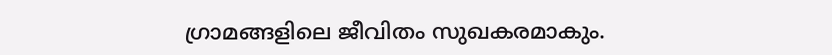ഗ്രാമങ്ങളിലെ ജീവിതം സുഖകരമാകും.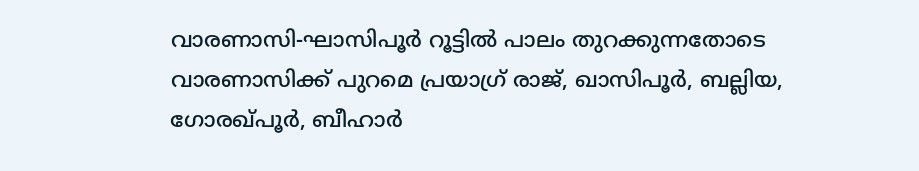വാരണാസി-ഘാസിപൂര്‍ റൂട്ടില്‍ പാലം തുറക്കുന്നതോടെ വാരണാസിക്ക് പുറമെ പ്രയാഗ്ര് രാജ്, ഖാസിപൂര്‍, ബല്ലിയ, ഗോരഖ്പൂര്‍, ബീഹാര്‍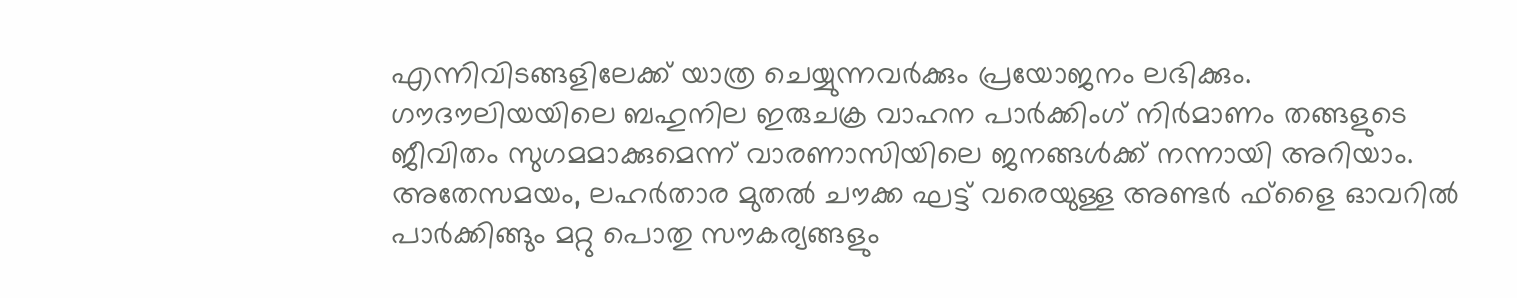എന്നിവിടങ്ങളിലേക്ക് യാത്ര ചെയ്യുന്നവര്‍ക്കും പ്രയോജനം ലഭിക്കും. ഗൗദൗലിയയിലെ ബഹുനില ഇരുചക്ര വാഹന പാര്‍ക്കിംഗ് നിര്‍മാണം തങ്ങളുടെ ജീവിതം സുഗമമാക്കുമെന്ന് വാരണാസിയിലെ ജനങ്ങള്‍ക്ക് നന്നായി അറിയാം. അതേസമയം, ലഹര്‍താര മുതല്‍ ചൗക്ക ഘട്ട് വരെയുള്ള അണ്ടര്‍ ഫ്‌ളൈ ഓവറില്‍ പാര്‍ക്കിങ്ങും മറ്റു പൊതു സൗകര്യങ്ങളും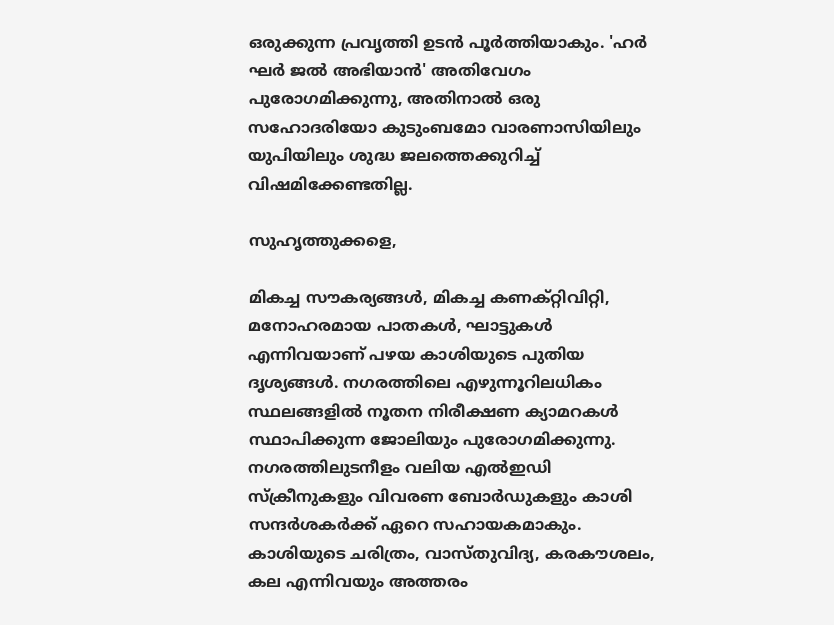ഒരുക്കുന്ന പ്രവൃത്തി ഉടന്‍ പൂര്‍ത്തിയാകും. 'ഹര്‍ ഘര്‍ ജല്‍ അഭിയാന്‍' അതിവേഗം പുരോഗമിക്കുന്നു, അതിനാല്‍ ഒരു സഹോദരിയോ കുടുംബമോ വാരണാസിയിലും യുപിയിലും ശുദ്ധ ജലത്തെക്കുറിച്ച് വിഷമിക്കേണ്ടതില്ല.

സുഹൃത്തുക്കളെ,

മികച്ച സൗകര്യങ്ങള്‍, മികച്ച കണക്റ്റിവിറ്റി, മനോഹരമായ പാതകള്‍, ഘാട്ടുകള്‍ എന്നിവയാണ് പഴയ കാശിയുടെ പുതിയ ദൃശ്യങ്ങള്‍. നഗരത്തിലെ എഴുന്നൂറിലധികം സ്ഥലങ്ങളില്‍ നൂതന നിരീക്ഷണ ക്യാമറകള്‍ സ്ഥാപിക്കുന്ന ജോലിയും പുരോഗമിക്കുന്നു. നഗരത്തിലുടനീളം വലിയ എല്‍ഇഡി സ്‌ക്രീനുകളും വിവരണ ബോര്‍ഡുകളും കാശി സന്ദര്‍ശകര്‍ക്ക് ഏറെ സഹായകമാകും. കാശിയുടെ ചരിത്രം, വാസ്തുവിദ്യ, കരകൗശലം, കല എന്നിവയും അത്തരം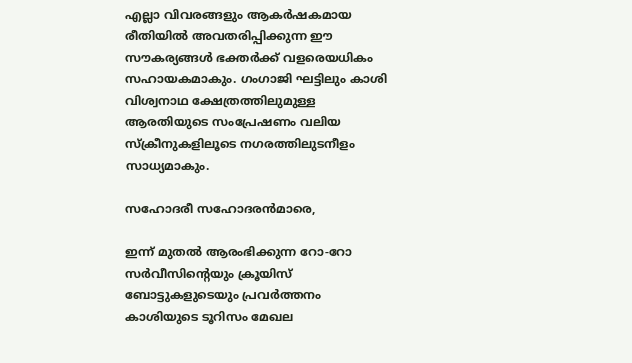എല്ലാ വിവരങ്ങളും ആകര്‍ഷകമായ രീതിയില്‍ അവതരിപ്പിക്കുന്ന ഈ സൗകര്യങ്ങള്‍ ഭക്തര്‍ക്ക് വളരെയധികം സഹായകമാകും. ഗംഗാജി ഘട്ടിലും കാശി വിശ്വനാഥ ക്ഷേത്രത്തിലുമുള്ള ആരതിയുടെ സംപ്രേഷണം വലിയ സ്‌ക്രീനുകളിലൂടെ നഗരത്തിലുടനീളം സാധ്യമാകും.

സഹോദരീ സഹോദരന്‍മാരെ,

ഇന്ന് മുതല്‍ ആരംഭിക്കുന്ന റോ-റോ സര്‍വീസിന്റെയും ക്രൂയിസ് ബോട്ടുകളുടെയും പ്രവര്‍ത്തനം കാശിയുടെ ടൂറിസം മേഖല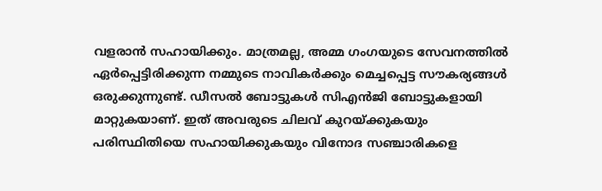വളരാന്‍ സഹായിക്കും. മാത്രമല്ല, അമ്മ ഗംഗയുടെ സേവനത്തില്‍ ഏര്‍പ്പെട്ടിരിക്കുന്ന നമ്മുടെ നാവികര്‍ക്കും മെച്ചപ്പെട്ട സൗകര്യങ്ങള്‍ ഒരുക്കുന്നുണ്ട്. ഡീസല്‍ ബോട്ടുകള്‍ സിഎന്‍ജി ബോട്ടുകളായി മാറ്റുകയാണ്. ഇത് അവരുടെ ചിലവ് കുറയ്ക്കുകയും പരിസ്ഥിതിയെ സഹായിക്കുകയും വിനോദ സഞ്ചാരികളെ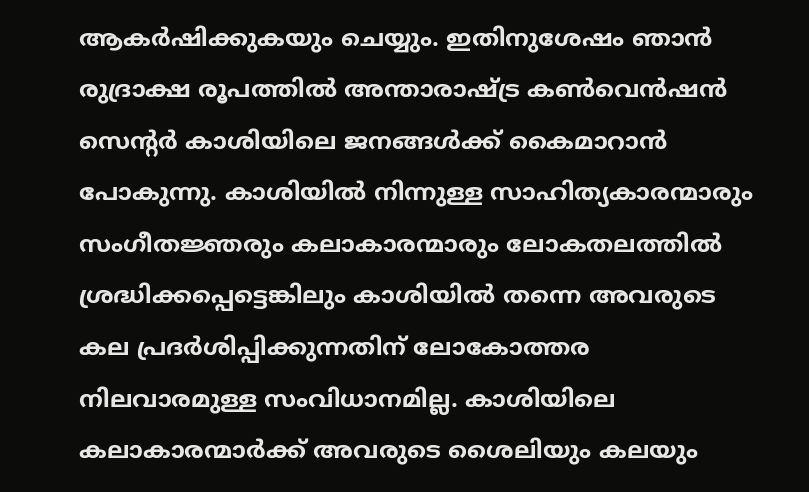ആകര്‍ഷിക്കുകയും ചെയ്യും. ഇതിനുശേഷം ഞാന്‍ രുദ്രാക്ഷ രൂപത്തില്‍ അന്താരാഷ്ട്ര കണ്‍വെന്‍ഷന്‍ സെന്റര്‍ കാശിയിലെ ജനങ്ങള്‍ക്ക് കൈമാറാന്‍ പോകുന്നു. കാശിയില്‍ നിന്നുള്ള സാഹിത്യകാരന്മാരും സംഗീതജ്ഞരും കലാകാരന്മാരും ലോകതലത്തില്‍ ശ്രദ്ധിക്കപ്പെട്ടെങ്കിലും കാശിയില്‍ തന്നെ അവരുടെ കല പ്രദര്‍ശിപ്പിക്കുന്നതിന് ലോകോത്തര നിലവാരമുള്ള സംവിധാനമില്ല. കാശിയിലെ കലാകാരന്മാര്‍ക്ക് അവരുടെ ശൈലിയും കലയും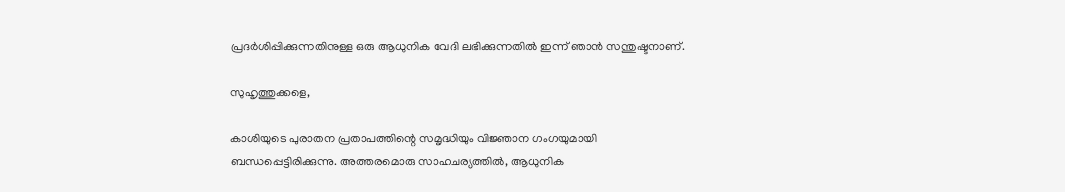പ്രദര്‍ശിപ്പിക്കുന്നതിനുള്ള ഒരു ആധുനിക വേദി ലഭിക്കുന്നതില്‍ ഇന്ന് ഞാന്‍ സന്തുഷ്ടനാണ്.

സുഹൃത്തുക്കളെ,

കാശിയുടെ പുരാതന പ്രതാപത്തിന്റെ സമൃദ്ധിയും വിജ്ഞാന ഗംഗയുമായി ബന്ധപ്പെട്ടിരിക്കുന്നു. അത്തരമൊരു സാഹചര്യത്തില്‍, ആധുനിക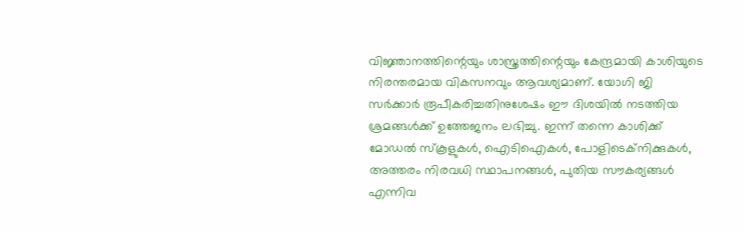വിജ്ഞാനത്തിന്റെയും ശാസ്ത്രത്തിന്റെയും കേന്ദ്രമായി കാശിയുടെ നിരന്തരമായ വികസനവും ആവശ്യമാണ്. യോഗി ജി സര്‍ക്കാര്‍ രൂപീകരിച്ചതിനുശേഷം ഈ ദിശയില്‍ നടത്തിയ ശ്രമങ്ങള്‍ക്ക് ഉത്തേജനം ലഭിച്ചു. ഇന്ന് തന്നെ കാശിക്ക് മോഡല്‍ സ്‌കൂളുകള്‍, ഐടിഐകള്‍, പോളിടെക്‌നിക്കുകള്‍, അത്തരം നിരവധി സ്ഥാപനങ്ങള്‍, പുതിയ സൗകര്യങ്ങള്‍ എന്നിവ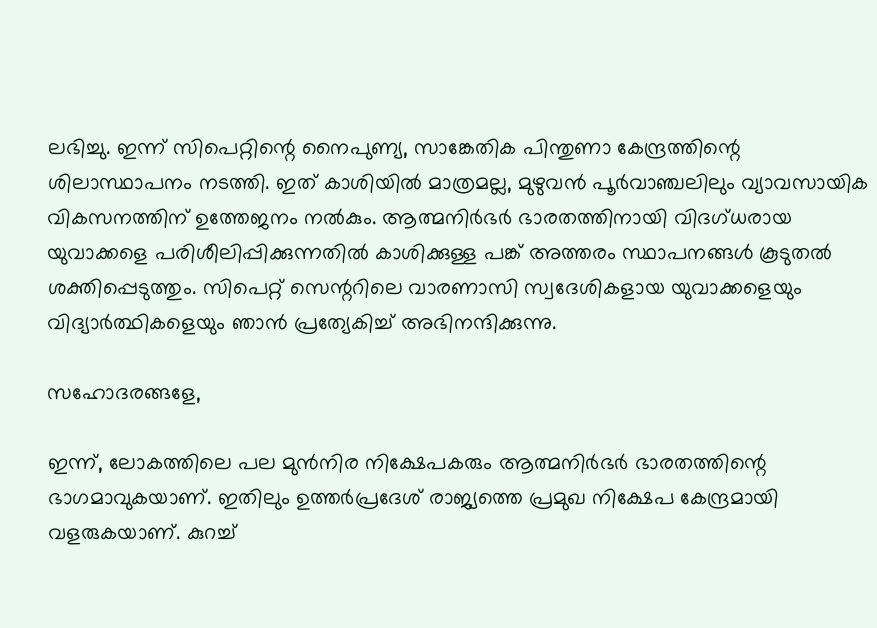ലഭിച്ചു. ഇന്ന് സിപെറ്റിന്റെ നൈപുണ്യ, സാങ്കേതിക പിന്തുണാ കേന്ദ്രത്തിന്റെ ശിലാസ്ഥാപനം നടത്തി. ഇത് കാശിയില്‍ മാത്രമല്ല, മുഴുവന്‍ പൂര്‍വാഞ്ചലിലും വ്യാവസായിക വികസനത്തിന് ഉത്തേജനം നല്‍കും. ആത്മനിര്‍ഭര്‍ ഭാരതത്തിനായി വിദഗ്ധരായ യുവാക്കളെ പരിശീലിപ്പിക്കുന്നതില്‍ കാശിക്കുള്ള പങ്ക് അത്തരം സ്ഥാപനങ്ങള്‍ കൂടുതല്‍ ശക്തിപ്പെടുത്തും. സിപെറ്റ് സെന്ററിലെ വാരണാസി സ്വദേശികളായ യുവാക്കളെയും വിദ്യാര്‍ത്ഥികളെയും ഞാന്‍ പ്രത്യേകിച്ച് അഭിനന്ദിക്കുന്നു.

സഹോദരങ്ങളേ,

ഇന്ന്, ലോകത്തിലെ പല മുന്‍നിര നിക്ഷേപകരും ആത്മനിര്‍ഭര്‍ ഭാരതത്തിന്റെ ഭാഗമാവുകയാണ്. ഇതിലും ഉത്തര്‍പ്രദേശ് രാജ്യത്തെ പ്രമുഖ നിക്ഷേപ കേന്ദ്രമായി വളരുകയാണ്. കുറച്ച്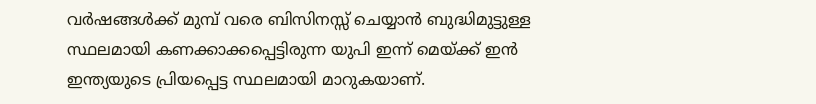വര്‍ഷങ്ങള്‍ക്ക് മുമ്പ് വരെ ബിസിനസ്സ് ചെയ്യാന്‍ ബുദ്ധിമുട്ടുള്ള സ്ഥലമായി കണക്കാക്കപ്പെട്ടിരുന്ന യുപി ഇന്ന് മെയ്ക്ക് ഇന്‍ ഇന്ത്യയുടെ പ്രിയപ്പെട്ട സ്ഥലമായി മാറുകയാണ്.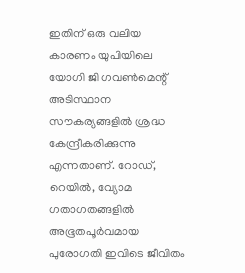ഇതിന് ഒരു വലിയ കാരണം യുപിയിലെ യോഗി ജി ഗവണ്‍മെന്റ് അടിസ്ഥാന സൗകര്യങ്ങളില്‍ ശ്രദ്ധ കേന്ദ്രീകരിക്കുന്നു എന്നതാണ്. റോഡ്, റെയില്‍, വ്യോമ ഗതാഗതങ്ങളില്‍ അഭൂതപൂര്‍വമായ പുരോഗതി ഇവിടെ ജീവിതം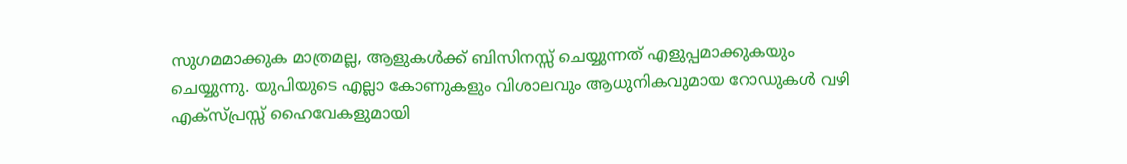സുഗമമാക്കുക മാത്രമല്ല, ആളുകള്‍ക്ക് ബിസിനസ്സ് ചെയ്യുന്നത് എളുപ്പമാക്കുകയും ചെയ്യുന്നു. യുപിയുടെ എല്ലാ കോണുകളും വിശാലവും ആധുനികവുമായ റോഡുകള്‍ വഴി എക്‌സ്പ്രസ്സ് ഹൈവേകളുമായി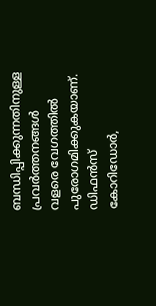ബന്ധിപ്പിക്കുന്നതിനുള്ള പ്രവര്‍ത്തനങ്ങള്‍ വളരെ വേഗത്തില്‍ പുരോഗമിക്കുകയാണ്. ഡിഫന്‍സ് കോറിഡോര്‍,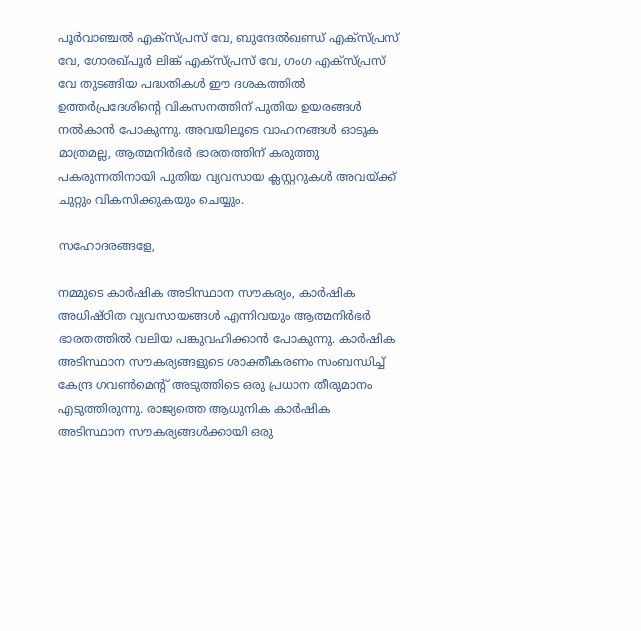പൂര്‍വാഞ്ചല്‍ എക്‌സ്പ്രസ് വേ, ബുന്ദേല്‍ഖണ്ഡ് എക്‌സ്പ്രസ് വേ, ഗോരഖ്പൂര്‍ ലിങ്ക് എക്‌സ്പ്രസ് വേ, ഗംഗ എക്‌സ്പ്രസ് വേ തുടങ്ങിയ പദ്ധതികള്‍ ഈ ദശകത്തില്‍ ഉത്തര്‍പ്രദേശിന്റെ വികസനത്തിന് പുതിയ ഉയരങ്ങള്‍ നല്‍കാന്‍ പോകുന്നു. അവയിലൂടെ വാഹനങ്ങള്‍ ഓടുക മാത്രമല്ല, ആത്മനിര്‍ഭര്‍ ഭാരതത്തിന് കരുത്തു പകരുന്നതിനായി പുതിയ വ്യവസായ ക്ലസ്റ്ററുകള്‍ അവയ്ക്ക് ചുറ്റും വികസിക്കുകയും ചെയ്യും.

സഹോദരങ്ങളേ,

നമ്മുടെ കാര്‍ഷിക അടിസ്ഥാന സൗകര്യം, കാര്‍ഷിക അധിഷ്ഠിത വ്യവസായങ്ങള്‍ എന്നിവയും ആത്മനിര്‍ഭര്‍ ഭാരതത്തില്‍ വലിയ പങ്കുവഹിക്കാന്‍ പോകുന്നു. കാര്‍ഷിക അടിസ്ഥാന സൗകര്യങ്ങളുടെ ശാക്തീകരണം സംബന്ധിച്ച് കേന്ദ്ര ഗവണ്‍മെന്റ് അടുത്തിടെ ഒരു പ്രധാന തീരുമാനം എടുത്തിരുന്നു. രാജ്യത്തെ ആധുനിക കാര്‍ഷിക അടിസ്ഥാന സൗകര്യങ്ങള്‍ക്കായി ഒരു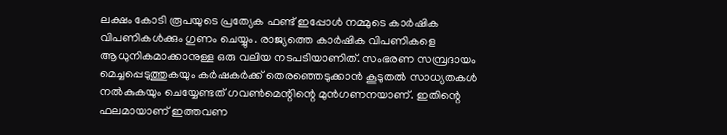ലക്ഷം കോടി രൂപയുടെ പ്രത്യേക ഫണ്ട് ഇപ്പോള്‍ നമ്മുടെ കാര്‍ഷിക വിപണികള്‍ക്കും ഗുണം ചെയ്യും. രാജ്യത്തെ കാര്‍ഷിക വിപണികളെ ആധുനികമാക്കാനുള്ള ഒരു വലിയ നടപടിയാണിത്. സംഭരണ സമ്പ്രദായം മെച്ചപ്പെടുത്തുകയും കര്‍ഷകര്‍ക്ക് തെരഞ്ഞെടുക്കാന്‍ കൂടുതല്‍ സാധ്യതകള്‍ നല്‍കുകയും ചെയ്യേണ്ടത് ഗവണ്‍മെന്റിന്റെ മുന്‍ഗണനയാണ്. ഇതിന്റെ ഫലമായാണ് ഇത്തവണ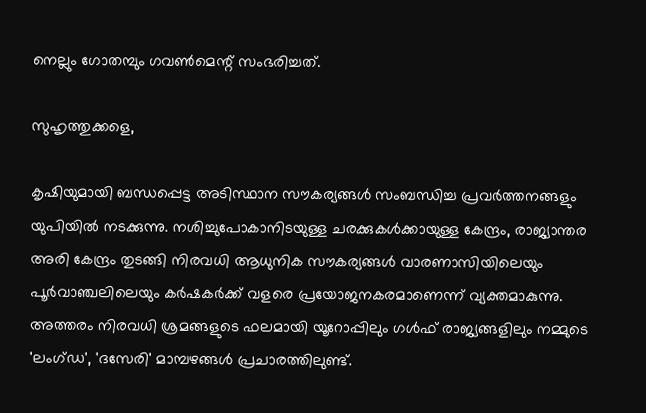നെല്ലും ഗോതമ്പും ഗവണ്‍മെന്റ് സംഭരിച്ചത്.

സുഹൃത്തുക്കളെ,

കൃഷിയുമായി ബന്ധപ്പെട്ട അടിസ്ഥാന സൗകര്യങ്ങള്‍ സംബന്ധിച്ച പ്രവര്‍ത്തനങ്ങളും യുപിയില്‍ നടക്കുന്നു. നശിച്ചുപോകാനിടയുള്ള ചരക്കുകള്‍ക്കായുള്ള കേന്ദ്രം, രാജ്യാന്തര അരി കേന്ദ്രം തുടങ്ങി നിരവധി ആധുനിക സൗകര്യങ്ങള്‍ വാരണാസിയിലെയും പൂര്‍വാഞ്ചലിലെയും കര്‍ഷകര്‍ക്ക് വളരെ പ്രയോജനകരമാണെന്ന് വ്യക്തമാകുന്നു. അത്തരം നിരവധി ശ്രമങ്ങളുടെ ഫലമായി യൂറോപ്പിലും ഗള്‍ഫ് രാജ്യങ്ങളിലും നമ്മുടെ 'ലംഗ്ഡ', 'ദസേരി' മാമ്പഴങ്ങള്‍ പ്രചാരത്തിലുണ്ട്.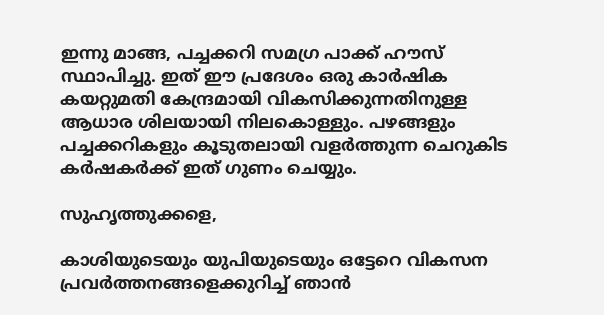ഇന്നു മാങ്ങ, പച്ചക്കറി സമഗ്ര പാക്ക് ഹൗസ് സ്ഥാപിച്ചു. ഇത് ഈ പ്രദേശം ഒരു കാര്‍ഷിക കയറ്റുമതി കേന്ദ്രമായി വികസിക്കുന്നതിനുള്ള ആധാര ശിലയായി നിലകൊള്ളും. പഴങ്ങളും പച്ചക്കറികളും കൂടുതലായി വളര്‍ത്തുന്ന ചെറുകിട കര്‍ഷകര്‍ക്ക് ഇത് ഗുണം ചെയ്യും.

സുഹൃത്തുക്കളെ,

കാശിയുടെയും യുപിയുടെയും ഒട്ടേറെ വികസന പ്രവര്‍ത്തനങ്ങളെക്കുറിച്ച് ഞാന്‍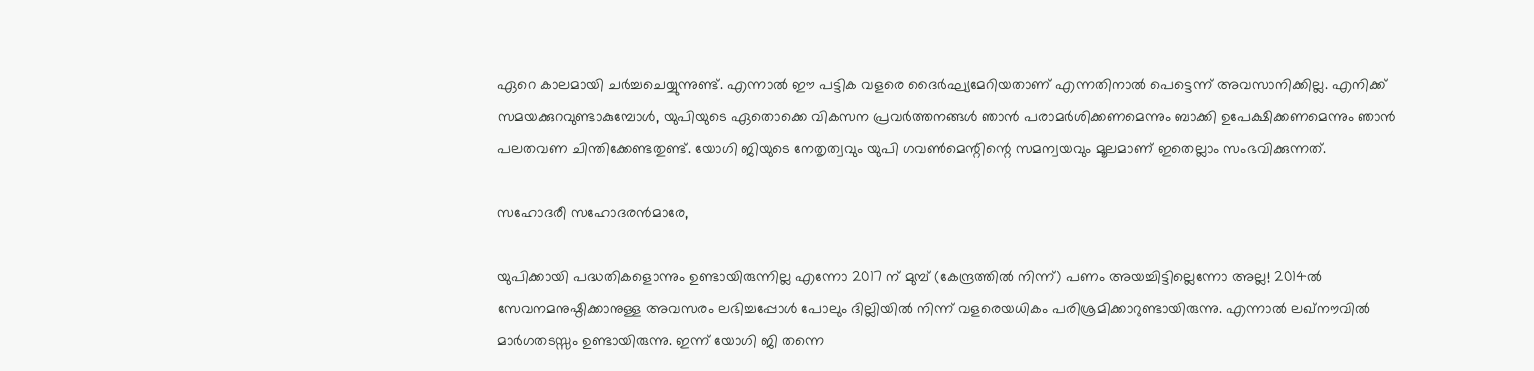ഏറെ കാലമായി ചര്‍ച്ചചെയ്യുന്നുണ്ട്. എന്നാല്‍ ഈ പട്ടിക വളരെ ദൈര്‍ഘ്യമേറിയതാണ് എന്നതിനാല്‍ പെട്ടെന്ന് അവസാനിക്കില്ല. എനിക്ക് സമയക്കുറവുണ്ടാകുമ്പോള്‍, യുപിയുടെ ഏതൊക്കെ വികസന പ്രവര്‍ത്തനങ്ങള്‍ ഞാന്‍ പരാമര്‍ശിക്കണമെന്നും ബാക്കി ഉപേക്ഷിക്കണമെന്നും ഞാന്‍ പലതവണ ചിന്തിക്കേണ്ടതുണ്ട്. യോഗി ജിയുടെ നേതൃത്വവും യുപി ഗവണ്‍മെന്റിന്റെ സമന്വയവും മൂലമാണ് ഇതെല്ലാം സംഭവിക്കുന്നത്.

സഹോദരീ സഹോദരന്‍മാരേ,

യുപിക്കായി പദ്ധതികളൊന്നും ഉണ്ടായിരുന്നില്ല എന്നോ 2017 ന് മുമ്പ് (കേന്ദ്രത്തില്‍ നിന്ന്) പണം അയച്ചിട്ടില്ലെന്നോ അല്ല! 2014ല്‍ സേവനമനുഷ്ഠിക്കാനുള്ള അവസരം ലഭിച്ചപ്പോള്‍ പോലും ദില്ലിയില്‍ നിന്ന് വളരെയധികം പരിശ്രമിക്കാറുണ്ടായിരുന്നു. എന്നാല്‍ ലഖ്നൗവില്‍ മാര്‍ഗതടസ്സം ഉണ്ടായിരുന്നു. ഇന്ന് യോഗി ജി തന്നെ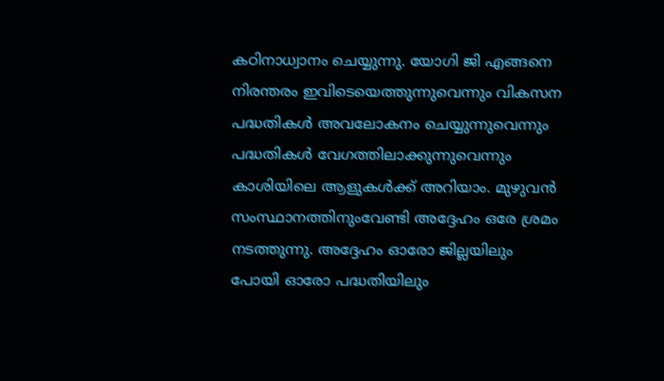കഠിനാധ്വാനം ചെയ്യുന്നു. യോഗി ജി എങ്ങനെ നിരന്തരം ഇവിടെയെത്തുന്നുവെന്നും വികസന പദ്ധതികള്‍ അവലോകനം ചെയ്യുന്നുവെന്നും പദ്ധതികള്‍ വേഗത്തിലാക്കുന്നുവെന്നും കാശിയിലെ ആളുകള്‍ക്ക് അറിയാം. മുഴുവന്‍ സംസ്ഥാനത്തിനുംവേണ്ടി അദ്ദേഹം ഒരേ ശ്രമം നടത്തുന്നു. അദ്ദേഹം ഓരോ ജില്ലയിലും പോയി ഓരോ പദ്ധതിയിലും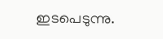ഇടപെടുന്നു.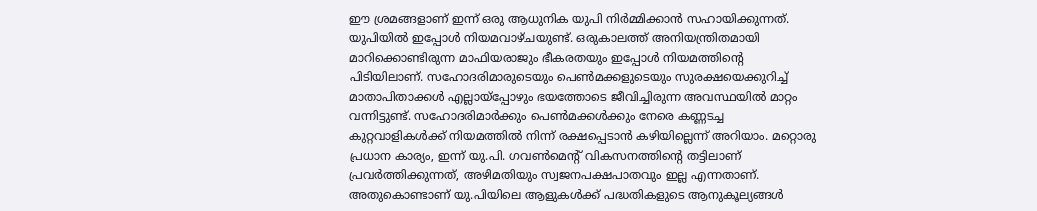ഈ ശ്രമങ്ങളാണ് ഇന്ന് ഒരു ആധുനിക യുപി നിര്‍മ്മിക്കാന്‍ സഹായിക്കുന്നത്.
യുപിയില്‍ ഇപ്പോള്‍ നിയമവാഴ്ചയുണ്ട്. ഒരുകാലത്ത് അനിയന്ത്രിതമായി മാറിക്കൊണ്ടിരുന്ന മാഫിയരാജും ഭീകരതയും ഇപ്പോള്‍ നിയമത്തിന്റെ പിടിയിലാണ്. സഹോദരിമാരുടെയും പെണ്‍മക്കളുടെയും സുരക്ഷയെക്കുറിച്ച് മാതാപിതാക്കള്‍ എല്ലായ്‌പ്പോഴും ഭയത്തോടെ ജീവിച്ചിരുന്ന അവസ്ഥയില്‍ മാറ്റം വന്നിട്ടുണ്ട്. സഹോദരിമാര്‍ക്കും പെണ്‍മക്കള്‍ക്കും നേരെ കണ്ണടച്ച കുറ്റവാളികള്‍ക്ക് നിയമത്തില്‍ നിന്ന് രക്ഷപ്പെടാന്‍ കഴിയില്ലെന്ന് അറിയാം. മറ്റൊരു പ്രധാന കാര്യം, ഇന്ന് യു.പി. ഗവണ്‍മെന്റ് വികസനത്തിന്റെ തട്ടിലാണ് പ്രവര്‍ത്തിക്കുന്നത്, അഴിമതിയും സ്വജനപക്ഷപാതവും ഇല്ല എന്നതാണ്. അതുകൊണ്ടാണ് യു.പിയിലെ ആളുകള്‍ക്ക് പദ്ധതികളുടെ ആനുകൂല്യങ്ങള്‍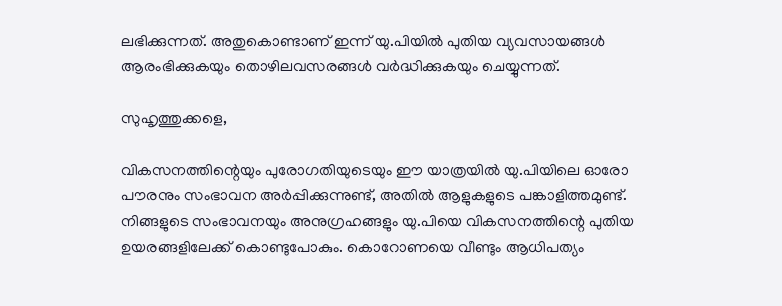ലഭിക്കുന്നത്. അതുകൊണ്ടാണ് ഇന്ന് യു.പിയില്‍ പുതിയ വ്യവസായങ്ങള്‍ ആരംഭിക്കുകയും തൊഴിലവസരങ്ങള്‍ വര്‍ദ്ധിക്കുകയും ചെയ്യുന്നത്.

സുഹൃത്തുക്കളെ,

വികസനത്തിന്റെയും പുരോഗതിയുടെയും ഈ യാത്രയില്‍ യു.പിയിലെ ഓരോ പൗരനും സംഭാവന അര്‍പ്പിക്കുന്നുണ്ട്, അതില്‍ ആളുകളുടെ പങ്കാളിത്തമുണ്ട്. നിങ്ങളുടെ സംഭാവനയും അനുഗ്രഹങ്ങളും യു.പിയെ വികസനത്തിന്റെ പുതിയ ഉയരങ്ങളിലേക്ക് കൊണ്ടുപോകും. കൊറോണയെ വീണ്ടും ആധിപത്യം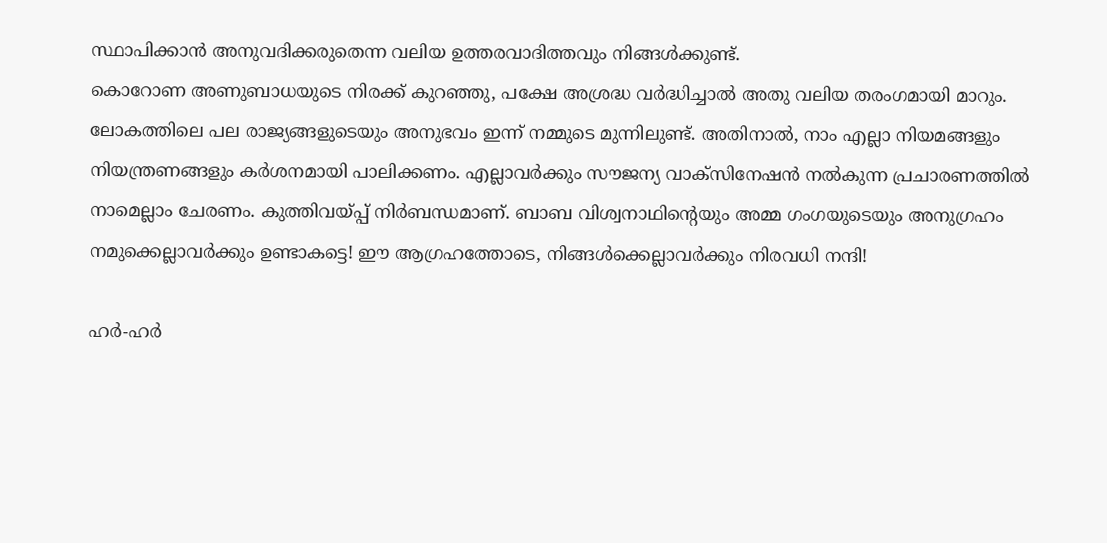സ്ഥാപിക്കാന്‍ അനുവദിക്കരുതെന്ന വലിയ ഉത്തരവാദിത്തവും നിങ്ങള്‍ക്കുണ്ട്.
കൊറോണ അണുബാധയുടെ നിരക്ക് കുറഞ്ഞു, പക്ഷേ അശ്രദ്ധ വര്‍ദ്ധിച്ചാല്‍ അതു വലിയ തരംഗമായി മാറും. ലോകത്തിലെ പല രാജ്യങ്ങളുടെയും അനുഭവം ഇന്ന് നമ്മുടെ മുന്നിലുണ്ട്. അതിനാല്‍, നാം എല്ലാ നിയമങ്ങളും നിയന്ത്രണങ്ങളും കര്‍ശനമായി പാലിക്കണം. എല്ലാവര്‍ക്കും സൗജന്യ വാക്‌സിനേഷന്‍ നല്‍കുന്ന പ്രചാരണത്തില്‍ നാമെല്ലാം ചേരണം. കുത്തിവയ്പ്പ് നിര്‍ബന്ധമാണ്. ബാബ വിശ്വനാഥിന്റെയും അമ്മ ഗംഗയുടെയും അനുഗ്രഹം നമുക്കെല്ലാവര്‍ക്കും ഉണ്ടാകട്ടെ! ഈ ആഗ്രഹത്തോടെ, നിങ്ങള്‍ക്കെല്ലാവര്‍ക്കും നിരവധി നന്ദി!

ഹര്‍-ഹര്‍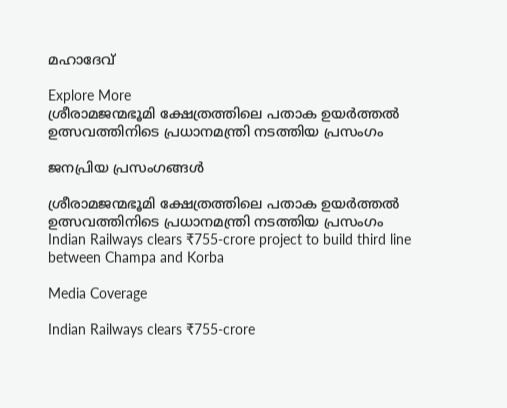മഹാദേവ്

Explore More
ശ്രീരാമജന്മഭൂമി ക്ഷേത്രത്തിലെ പതാക ഉയർത്തൽ ഉത്സവത്തിനിടെ പ്രധാനമന്ത്രി നടത്തിയ പ്രസംഗം

ജനപ്രിയ പ്രസംഗങ്ങൾ

ശ്രീരാമജന്മഭൂമി ക്ഷേത്രത്തിലെ പതാക ഉയർത്തൽ ഉത്സവത്തിനിടെ പ്രധാനമന്ത്രി നടത്തിയ പ്രസംഗം
Indian Railways clears ₹755-crore project to build third line between Champa and Korba

Media Coverage

Indian Railways clears ₹755-crore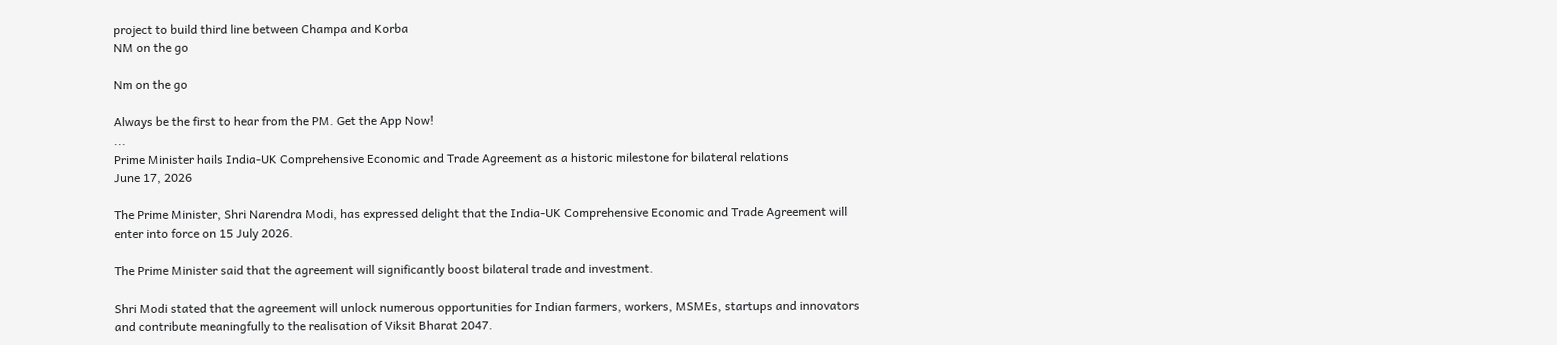project to build third line between Champa and Korba
NM on the go

Nm on the go

Always be the first to hear from the PM. Get the App Now!
...
Prime Minister hails India-UK Comprehensive Economic and Trade Agreement as a historic milestone for bilateral relations
June 17, 2026

The Prime Minister, Shri Narendra Modi, has expressed delight that the India-UK Comprehensive Economic and Trade Agreement will enter into force on 15 July 2026.

The Prime Minister said that the agreement will significantly boost bilateral trade and investment.

Shri Modi stated that the agreement will unlock numerous opportunities for Indian farmers, workers, MSMEs, startups and innovators and contribute meaningfully to the realisation of Viksit Bharat 2047.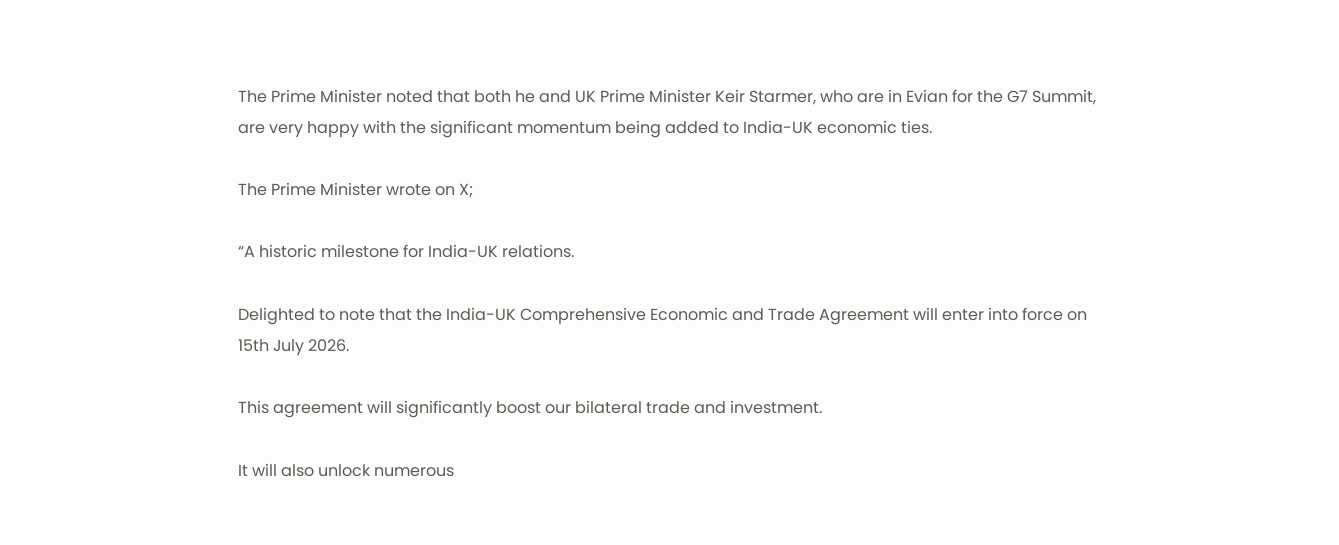The Prime Minister noted that both he and UK Prime Minister Keir Starmer, who are in Evian for the G7 Summit, are very happy with the significant momentum being added to India-UK economic ties.

The Prime Minister wrote on X;

“A historic milestone for India-UK relations.

Delighted to note that the India-UK Comprehensive Economic and Trade Agreement will enter into force on 15th July 2026.

This agreement will significantly boost our bilateral trade and investment.

It will also unlock numerous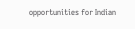opportunities for Indian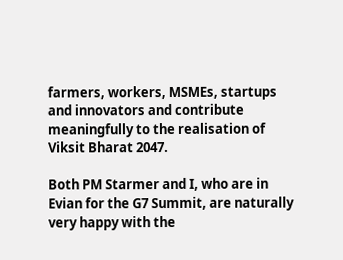farmers, workers, MSMEs, startups and innovators and contribute meaningfully to the realisation of Viksit Bharat 2047.

Both PM Starmer and I, who are in Evian for the G7 Summit, are naturally very happy with the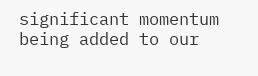significant momentum being added to our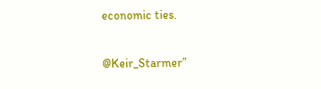economic ties.

@Keir_Starmer”